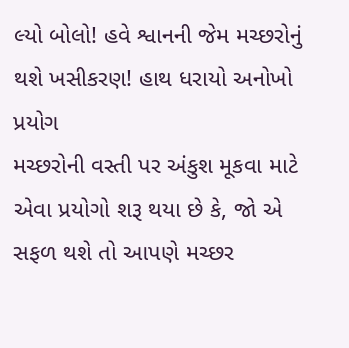લ્યો બોલો! હવે શ્વાનની જેમ મચ્છરોનું થશે ખસીકરણ! હાથ ધરાયો અનોખો પ્રયોગ
મચ્છરોની વસ્તી પર અંકુશ મૂકવા માટે એવા પ્રયોગો શરૂ થયા છે કે, જો એ સફળ થશે તો આપણે મચ્છર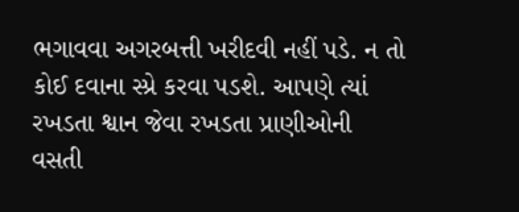ભગાવવા અગરબત્તી ખરીદવી નહીં પડે. ન તો કોઈ દવાના સ્પ્રે કરવા પડશે. આપણે ત્યાં રખડતા શ્વાન જેવા રખડતા પ્રાણીઓની વસતી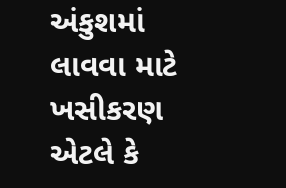અંકુશમાં લાવવા માટે ખસીકરણ એટલે કે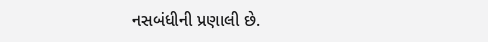નસબંધીની પ્રણાલી છે.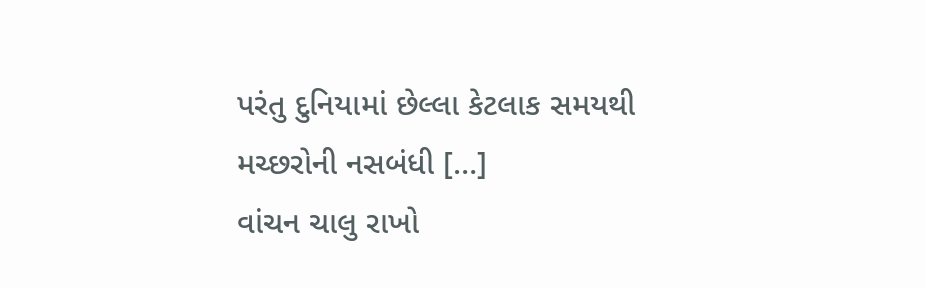પરંતુ દુનિયામાં છેલ્લા કેટલાક સમયથી મચ્છરોની નસબંધી […]
વાંચન ચાલુ રાખો